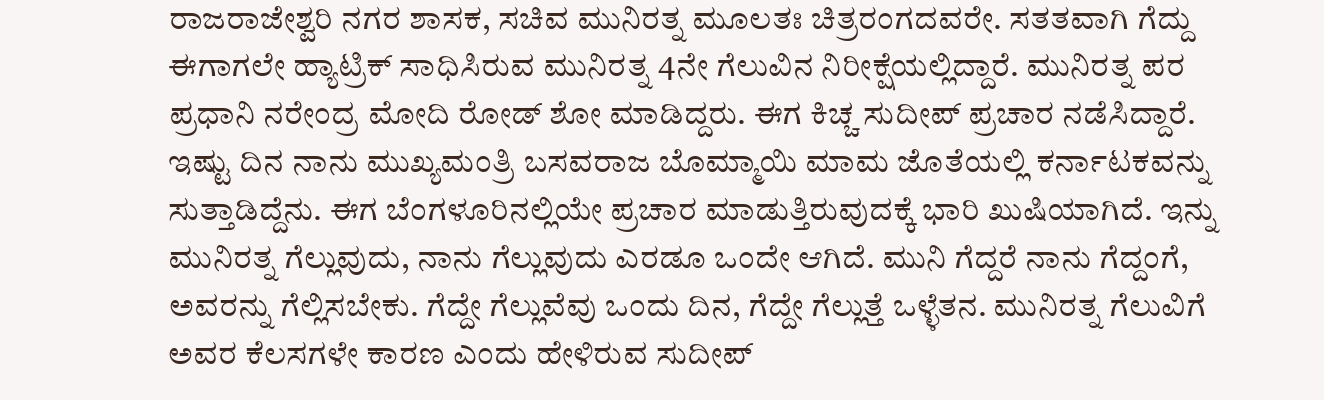ರಾಜರಾಜೇಶ್ವರಿ ನಗರ ಶಾಸಕ, ಸಚಿವ ಮುನಿರತ್ನ ಮೂಲತಃ ಚಿತ್ರರಂಗದವರೇ. ಸತತವಾಗಿ ಗೆದ್ದು ಈಗಾಗಲೇ ಹ್ಯಾಟ್ರಿಕ್ ಸಾಧಿಸಿರುವ ಮುನಿರತ್ನ 4ನೇ ಗೆಲುವಿನ ನಿರೀಕ್ಷೆಯಲ್ಲಿದ್ದಾರೆ. ಮುನಿರತ್ನ ಪರ ಪ್ರಧಾನಿ ನರೇಂದ್ರ ಮೋದಿ ರೋಡ್ ಶೋ ಮಾಡಿದ್ದರು. ಈಗ ಕಿಚ್ಚ ಸುದೀಪ್ ಪ್ರಚಾರ ನಡೆಸಿದ್ದಾರೆ.
ಇಷ್ಟು ದಿನ ನಾನು ಮುಖ್ಯಮಂತ್ರಿ ಬಸವರಾಜ ಬೊಮ್ಮಾಯಿ ಮಾಮ ಜೊತೆಯಲ್ಲಿ ಕರ್ನಾಟಕವನ್ನು ಸುತ್ತಾಡಿದ್ದೆನು. ಈಗ ಬೆಂಗಳೂರಿನಲ್ಲಿಯೇ ಪ್ರಚಾರ ಮಾಡುತ್ತಿರುವುದಕ್ಕೆ ಭಾರಿ ಖುಷಿಯಾಗಿದೆ. ಇನ್ನು ಮುನಿರತ್ನ ಗೆಲ್ಲುವುದು, ನಾನು ಗೆಲ್ಲುವುದು ಎರಡೂ ಒಂದೇ ಆಗಿದೆ. ಮುನಿ ಗೆದ್ದರೆ ನಾನು ಗೆದ್ದಂಗೆ, ಅವರನ್ನು ಗೆಲ್ಲಿಸಬೇಕು. ಗೆದ್ದೇ ಗೆಲ್ಲುವೆವು ಒಂದು ದಿನ, ಗೆದ್ದೇ ಗೆಲ್ಲುತ್ತೆ ಒಳ್ಳೆತನ. ಮುನಿರತ್ನ ಗೆಲುವಿಗೆ ಅವರ ಕೆಲಸಗಳೇ ಕಾರಣ ಎಂದು ಹೇಳಿರುವ ಸುದೀಪ್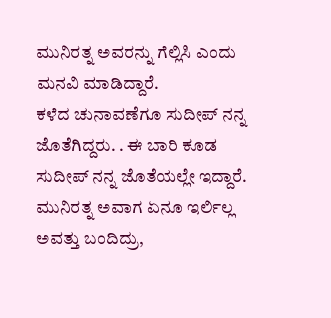ಮುನಿರತ್ನ ಅವರನ್ನು ಗೆಲ್ಲಿಸಿ ಎಂದು ಮನವಿ ಮಾಡಿದ್ದಾರೆ.
ಕಳೆದ ಚುನಾವಣೆಗೂ ಸುದೀಪ್ ನನ್ನ ಜೊತೆಗಿದ್ದರು. . ಈ ಬಾರಿ ಕೂಡ ಸುದೀಪ್ ನನ್ನ ಜೊತೆಯಲ್ಲೇ ಇದ್ದಾರೆ. ಮುನಿರತ್ನ ಅವಾಗ ಏನೂ ಇರ್ಲಿಲ್ಲ ಅವತ್ತು ಬಂದಿದ್ರು,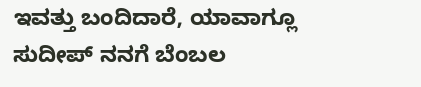ಇವತ್ತು ಬಂದಿದಾರೆ, ಯಾವಾಗ್ಲೂ ಸುದೀಪ್ ನನಗೆ ಬೆಂಬಲ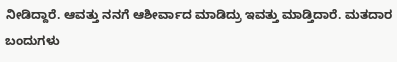ನೀಡಿದ್ದಾರೆ. ಆವತ್ತು ನನಗೆ ಆಶೀರ್ವಾದ ಮಾಡಿದ್ರು ಇವತ್ತು ಮಾಡ್ತಿದಾರೆ. ಮತದಾರ ಬಂದುಗಳು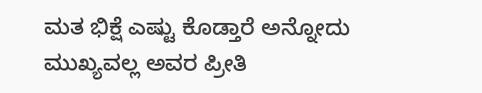ಮತ ಭಿಕ್ಷೆ ಎಷ್ಟು ಕೊಡ್ತಾರೆ ಅನ್ನೋದು ಮುಖ್ಯವಲ್ಲ ಅವರ ಪ್ರೀತಿ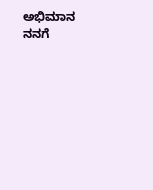ಅಭಿಮಾನ ನನಗೆ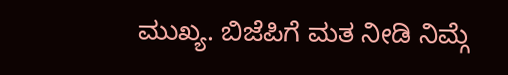ಮುಖ್ಯ. ಬಿಜೆಪಿಗೆ ಮತ ನೀಡಿ ನಿಮ್ಗೆ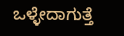ಒಳ್ಳೇದಾಗುತ್ತೆ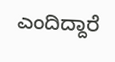ಎಂದಿದ್ದಾರೆ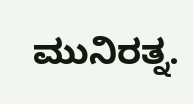ಮುನಿರತ್ನ.